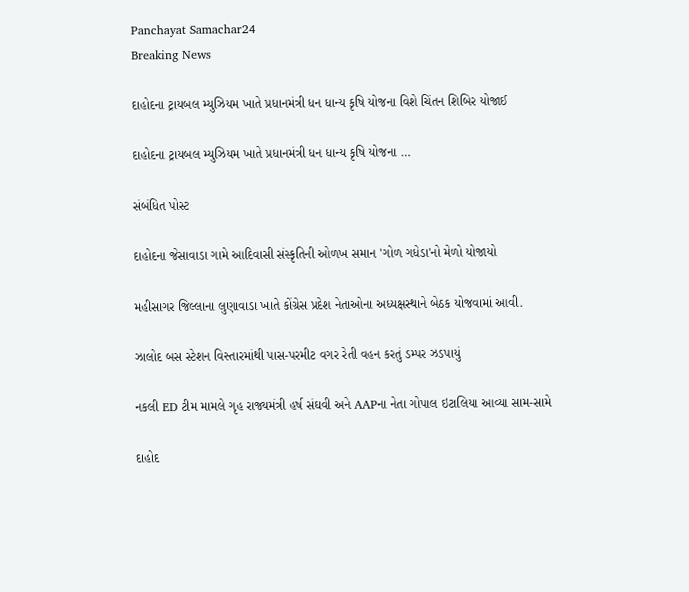Panchayat Samachar24
Breaking News

દાહોદના ટ્રાયબલ મ્યુઝિયમ ખાતે પ્રધાનમંત્રી ધન ધાન્ય કૃષિ યોજના વિશે ચિંતન શિબિર યોજાઈ

દાહોદના ટ્રાયબલ મ્યુઝિયમ ખાતે પ્રધાનમંત્રી ધન ધાન્ય કૃષિ યોજના …

સંબંધિત પોસ્ટ

દાહોદના જેસાવાડા ગામે આદિવાસી સંસ્કૃતિની ઓળખ સમાન 'ગોળ ગધેડા'નો મેળો યોજાયો

મહીસાગર જિલ્લાના લુણાવાડા ખાતે કોંગ્રેસ પ્રદેશ નેતાઓના અધ્યક્ષસ્થાને બેઠક યોજવામાં આવી.

ઝાલોદ બસ સ્ટેશન વિસ્તારમાંથી પાસ-પરમીટ વગર રેતી વહન કરતું ડમ્પર ઝડપાયું

નકલી ED ટીમ મામલે ગૃહ રાજ્યમંત્રી હર્ષ સંઘવી અને AAPના નેતા ગોપાલ ઇટાલિયા આવ્યા સામ-સામે

દાહોદ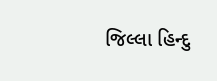જિલ્લા હિન્દુ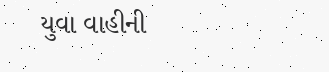યુવા વાહીની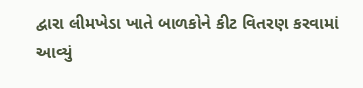દ્વારા લીમખેડા ખાતે બાળકોને કીટ વિતરણ કરવામાં આવ્યું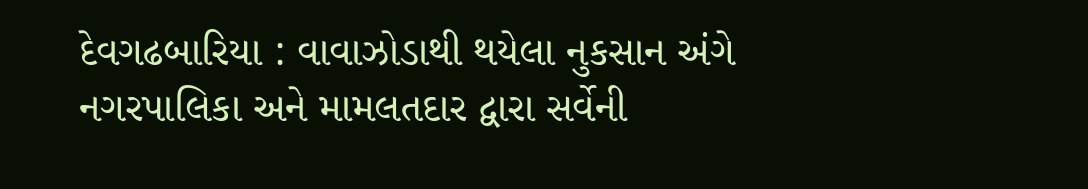દેવગઢબારિયા : વાવાઝોડાથી થયેલા નુકસાન અંગે નગરપાલિકા અને મામલતદાર દ્વારા સર્વેની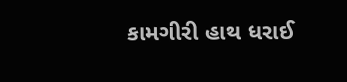કામગીરી હાથ ધરાઈ